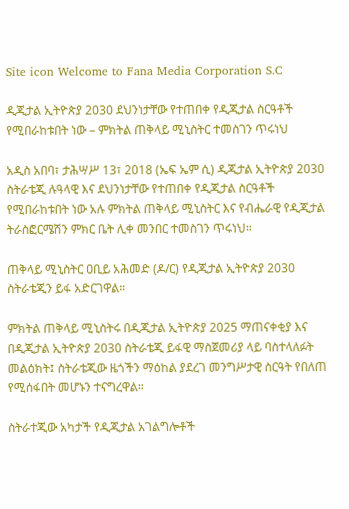Site icon Welcome to Fana Media Corporation S.C

ዲጂታል ኢትዮጵያ 2030 ደህንነታቸው የተጠበቀ የዲጂታል ስርዓቶች የሚበራከቱበት ነው – ምክትል ጠቅላይ ሚኒስትር ተመስገን ጥሩነህ

አዲስ አበባ፣ ታሕሣሥ 13፣ 2018 (ኤፍ ኤም ሲ) ዲጂታል ኢትዮጵያ 2030 ስትራቴጂ ሉዓላዊ እና ደህንነታቸው የተጠበቀ የዲጂታል ስርዓቶች የሚበራከቱበት ነው አሉ ምክትል ጠቅላይ ሚኒስትር እና የብሔራዊ የዲጂታል ትራስፎርሜሽን ምክር ቤት ሊቀ መንበር ተመስገን ጥሩነህ።

ጠቅላይ ሚኒስትር ዐቢይ አሕመድ (ዶ/ር) የዲጂታል ኢትዮጵያ 2030 ስትራቴጂን ይፋ አድርገዋል።

ምክትል ጠቅላይ ሚኒስትሩ በዲጂታል ኢትዮጵያ 2025 ማጠናቀቂያ እና በዲጂታል ኢትዮጵያ 2030 ስትራቴጂ ይፋዊ ማስጀመሪያ ላይ ባስተላለፉት መልዕክት፤ ስትራቴጂው ዜጎችን ማዕከል ያደረገ መንግሥታዊ ስርዓት የበለጠ የሚሰፋበት መሆኑን ተናግረዋል።

ስትራተጂው አካታች የዲጂታል አገልግሎቶች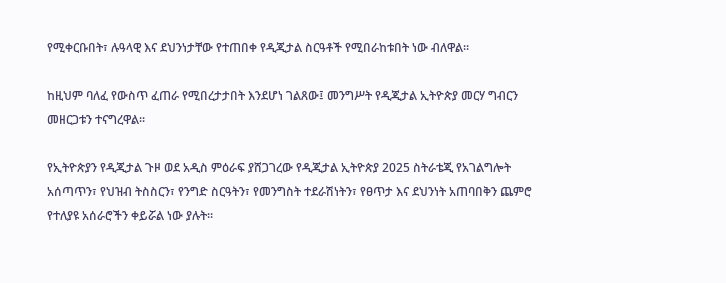የሚቀርቡበት፣ ሉዓላዊ እና ደህንነታቸው የተጠበቀ የዲጂታል ስርዓቶች የሚበራከቱበት ነው ብለዋል።

ከዚህም ባለፈ የውስጥ ፈጠራ የሚበረታታበት እንደሆነ ገልጸው፤ መንግሥት የዲጂታል ኢትዮጵያ መርሃ ግብርን መዘርጋቱን ተናግረዋል።

የኢትዮጵያን የዲጂታል ጉዞ ወደ አዲስ ምዕራፍ ያሸጋገረው የዲጂታል ኢትዮጵያ 2025 ስትራቴጂ የአገልግሎት አሰጣጥን፣ የህዝብ ትስስርን፣ የንግድ ስርዓትን፣ የመንግስት ተደራሽነትን፣ የፀጥታ እና ደህንነት አጠባበቅን ጨምሮ የተለያዩ አሰራሮችን ቀይሯል ነው ያሉት።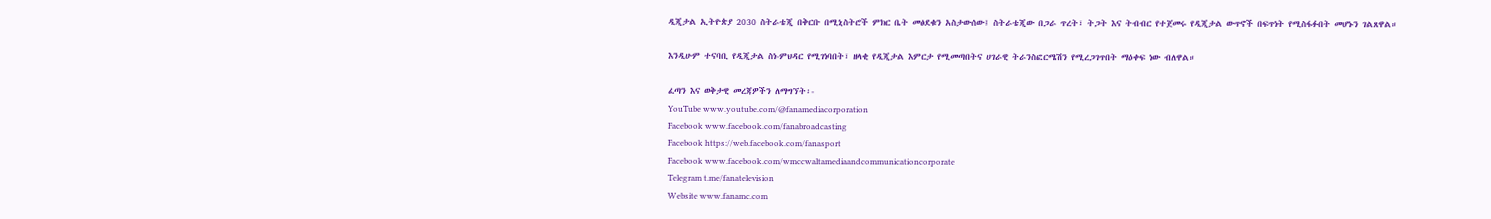ዲጂታል ኢትዮጵያ 2030 ስትራቴጂ በቅርቡ በሚኒስትሮች ምክር ቤት መፅደቁን አስታውሰው፤ ስትራቴጂው በጋራ ጥረት፣ ትጋት እና ትብብር የተጀመሩ የዲጂታል ውጥኖች በፍጥነት የሚስፋፉበት መሆኑን ገልጸዋል።

እንዲሁም ተናባቢ የዲጂታል ስነ-ምህዳር የሚገነባበት፣ ዘላቂ የዲጂታል እምርታ የሚመጣበትና ሀገራዊ ትራንስፎርሜሽን የሚረጋገጥበት ማዕቀፍ ነው ብለዋል።

ፈጣን እና ወቅታዊ መረጃዎችን ለማግኘት፡-
YouTube www.youtube.com/@fanamediacorporation
Facebook www.facebook.com/fanabroadcasting
Facebook https://web.facebook.com/fanasport
Facebook www.facebook.com/wmccwaltamediaandcommunicationcorporate
Telegram t.me/fanatelevision
Website www.fanamc.com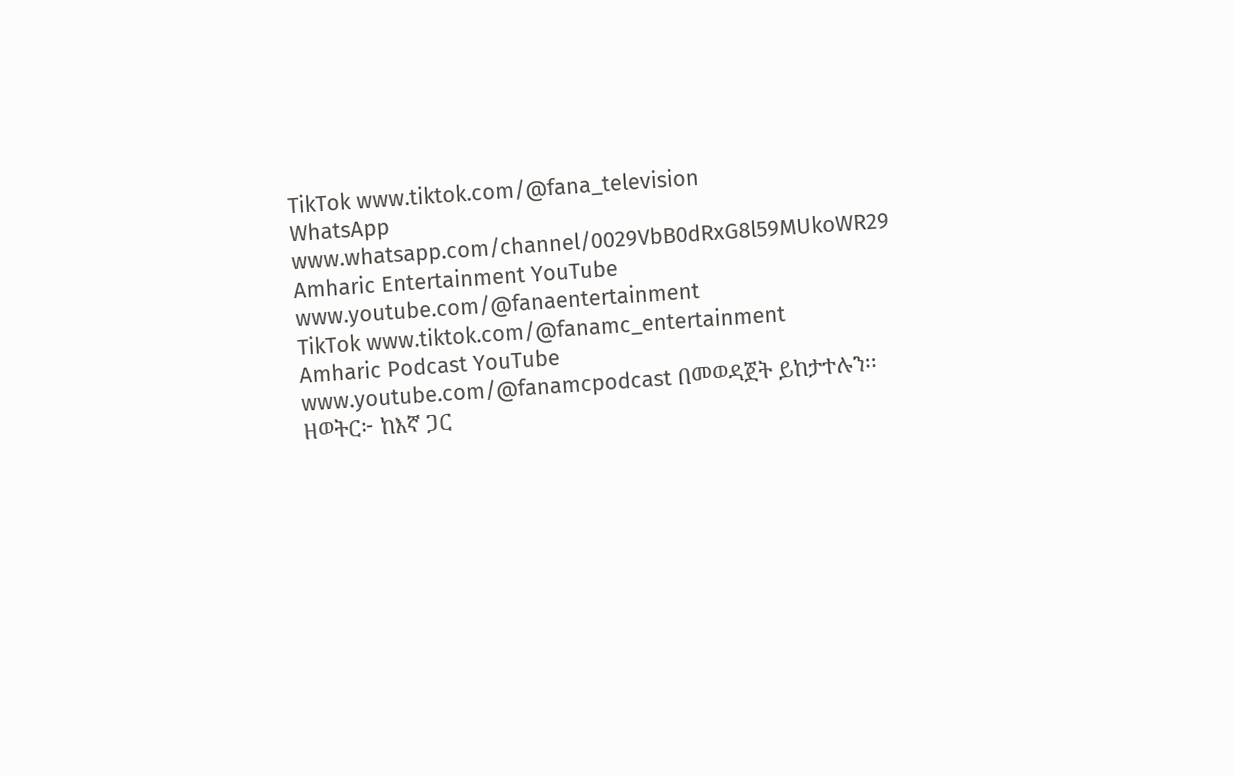TikTok www.tiktok.com/@fana_television
WhatsApp www.whatsapp.com/channel/0029VbB0dRxG8l59MUkoWR29
Amharic Entertainment YouTube www.youtube.com/@fanaentertainment
TikTok www.tiktok.com/@fanamc_entertainment
Amharic Podcast YouTube www.youtube.com/@fanamcpodcast በመወዳጀት ይከታተሉን፡፡
ዘወትር፦ ከእኛ ጋር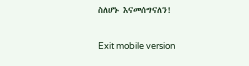ስለሆኑ እናመሰግናለን!

Exit mobile version